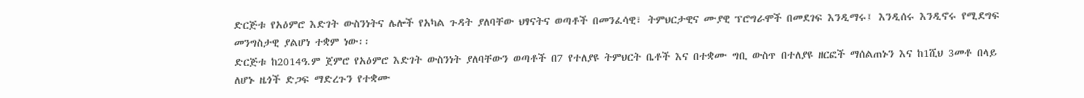ድርጅቱ የአዕምሮ እድገት ውስንነትና ሌሎች የአካል ጉዳት ያለባቸው ህፃናትና ወጣቶች በመንፈሳዊ፣ ትምህርታዊና ሙያዊ ፕሮግራሞች በመደገፍ እንዲማሩ፤ እንዲሰሩ እንዲኖሩ የሚደግፍ መንግስታዊ ያልሆነ ተቋም ነው፡፡
ድርጅቱ ከ2014ዓ.ም ጀምሮ የአዕምሮ እድገት ውስንነት ያለባቸውን ወጣቶች በ7 የተለያዩ ትምህርት ቤቶች እና በተቋሙ ግቢ ውስጥ በተለያዩ ዘርፎች ማሰልጠኑን እና ከ1ሺህ 3መቶ በላይ ለሆኑ ዜጎች ድጋፍ ማድረጉን የተቋሙ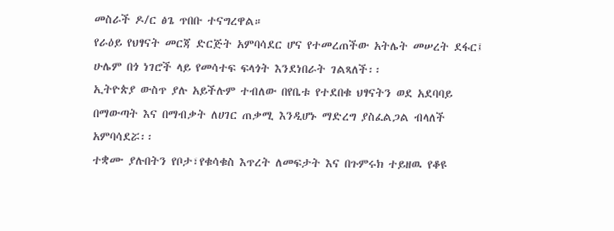መስራች ዶ/ር ፅጌ ጥበቡ ተናግረዋል።
የራዕይ የህፃናት መርጃ ድርጅት አምባሳደር ሆና የተመረጠችው አትሌት መሠረት ደፋር፤ ሁሌም በጎ ነገሮች ላይ የመሳተፍ ፍላጎት እንደነበራት ገልጻለች፡፡
ኢትዮጵያ ውስጥ ያሉ አይችሉም ተብለው በየቤቱ የተደበቁ ህፃናትን ወደ አደባባይ በማውጣት እና በማብቃት ለሀገር ጠቃሚ እንዲሆኑ ማድረግ ያስፈልጋል ብላለች አምባሳደሯ፡፡
ተቋሙ ያሉበትን የቦታ፣የቁሳቁስ እጥረት ለመፍታት እና በጉምሩክ ተይዘዉ የቆዩ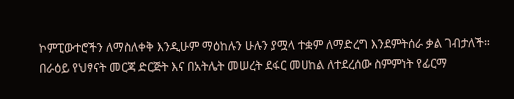ኮምፒውተሮችን ለማስለቀቅ እንዲሁም ማዕከሉን ሁሉን ያሟላ ተቋም ለማድረግ እንደምትሰራ ቃል ገብታለች።
በራዕይ የህፃናት መርጃ ድርጅት እና በአትሌት መሠረት ደፋር መሀከል ለተደረሰው ስምምነት የፊርማ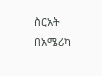ስርአት በአሜሪካ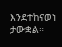እንደተከናወነ ታውቋል።